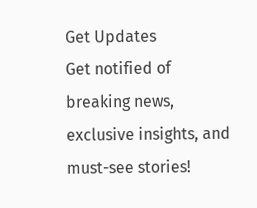Get Updates
Get notified of breaking news, exclusive insights, and must-see stories!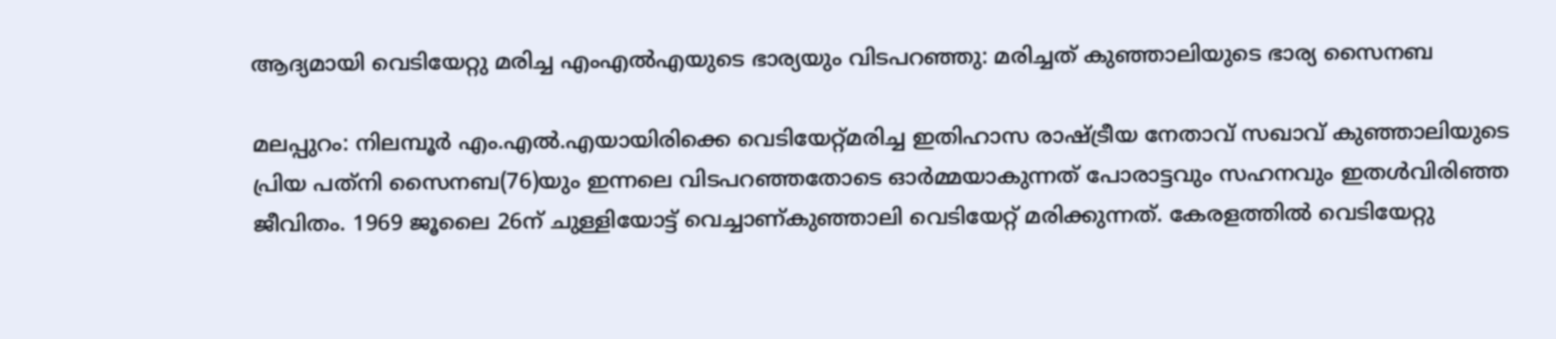ആദ്യമായി വെടിയേറ്റു മരിച്ച എംഎല്‍എയുടെ ഭാര്യയും വിടപറഞ്ഞു: മരിച്ചത് കുഞ്ഞാലിയുടെ ഭാര്യ സൈനബ

മലപ്പുറം: നിലമ്പൂര്‍ എം.എല്‍.എയായിരിക്കെ വെടിയേറ്റ്മരിച്ച ഇതിഹാസ രാഷ്ട്രീയ നേതാവ് സഖാവ് കുഞ്ഞാലിയുടെ പ്രിയ പത്‌നി സൈനബ(76)യും ഇന്നലെ വിടപറഞ്ഞതോടെ ഓര്‍മ്മയാകുന്നത് പോരാട്ടവും സഹനവും ഇതള്‍വിരിഞ്ഞ ജീവിതം. 1969 ജൂലൈ 26ന് ചുള്ളിയോട്ട് വെച്ചാണ്കുഞ്ഞാലി വെടിയേറ്റ് മരിക്കുന്നത്. കേരളത്തില്‍ വെടിയേറ്റു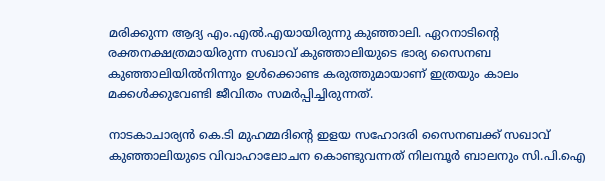മരിക്കുന്ന ആദ്യ എം.എല്‍.എയായിരുന്നു കുഞ്ഞാലി. ഏറനാടിന്റെ രക്തനക്ഷത്രമായിരുന്ന സഖാവ് കുഞ്ഞാലിയുടെ ഭാര്യ സൈനബ കുഞ്ഞാലിയില്‍നിന്നും ഉള്‍ക്കൊണ്ട കരുത്തുമായാണ് ഇത്രയും കാലം മക്കള്‍ക്കുവേണ്ടി ജീവിതം സമര്‍പ്പിച്ചിരുന്നത്.

നാടകാചാര്യന്‍ കെ.ടി മുഹമ്മദിന്റെ ഇളയ സഹോദരി സൈനബക്ക് സഖാവ് കുഞ്ഞാലിയുടെ വിവാഹാലോചന കൊണ്ടുവന്നത് നിലമ്പൂര്‍ ബാലനും സി.പി.ഐ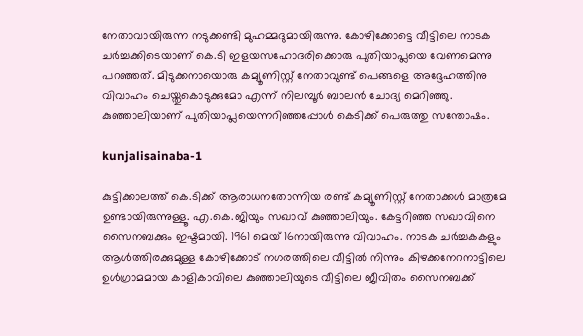നേതാവായിരുന്ന നടുക്കണ്ടി മുഹമ്മദുമായിരുന്നു. കോഴിക്കോട്ടെ വീട്ടിലെ നാടക ചര്‍ച്ചക്കിടെയാണ് കെ.ടി ഇളയസഹോദരിക്കൊരു പുതിയാപ്ലയെ വേണമെന്നു പറഞ്ഞത്. മിടുക്കനായൊരു കമ്യൂണിസ്റ്റ് നേതാവുണ്ട് പെങ്ങളെ അദ്ദേഹത്തിനു വിവാഹം ചെയ്തുകൊടുക്കുമോ എന്ന് നിലമ്പൂര്‍ ബാലന്‍ ചോദ്യ മെറിഞ്ഞു. കുഞ്ഞാലിയാണ് പുതിയാപ്ലയെന്നറിഞ്ഞപ്പോള്‍ കെടിക്ക് പെരുത്തു സന്തോഷം.

kunjalisainaba-1

കുട്ടിക്കാലത്ത് കെ.ടിക്ക് ആരാധനതോന്നിയ രണ്ട് കമ്യൂണിസ്റ്റ് നേതാക്കള്‍ മാത്രമേ ഉണ്ടായിരുന്നുള്ളൂ. എ.കെ.ജിയും സഖാവ് കുഞ്ഞാലിയും. കേട്ടറിഞ്ഞ സഖാവിനെ സൈനബക്കും ഇഷ്ടമായി. 1961 മെയ് 16നായിരുന്നു വിവാഹം. നാടക ചര്‍ച്ചകകളും ആള്‍ത്തിരക്കുമുള്ള കോഴിക്കോട് നഗരത്തിലെ വീട്ടില്‍ നിന്നും കിഴക്കനേറനാട്ടിലെ ഉള്‍ഗ്രാമമായ കാളികാവിലെ കുഞ്ഞാലിയുടെ വീട്ടിലെ ജീവിതം സൈനബക്ക്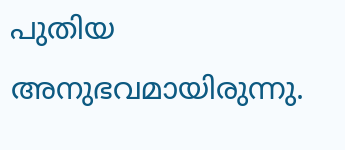പുതിയ അനുഭവമായിരുന്നു.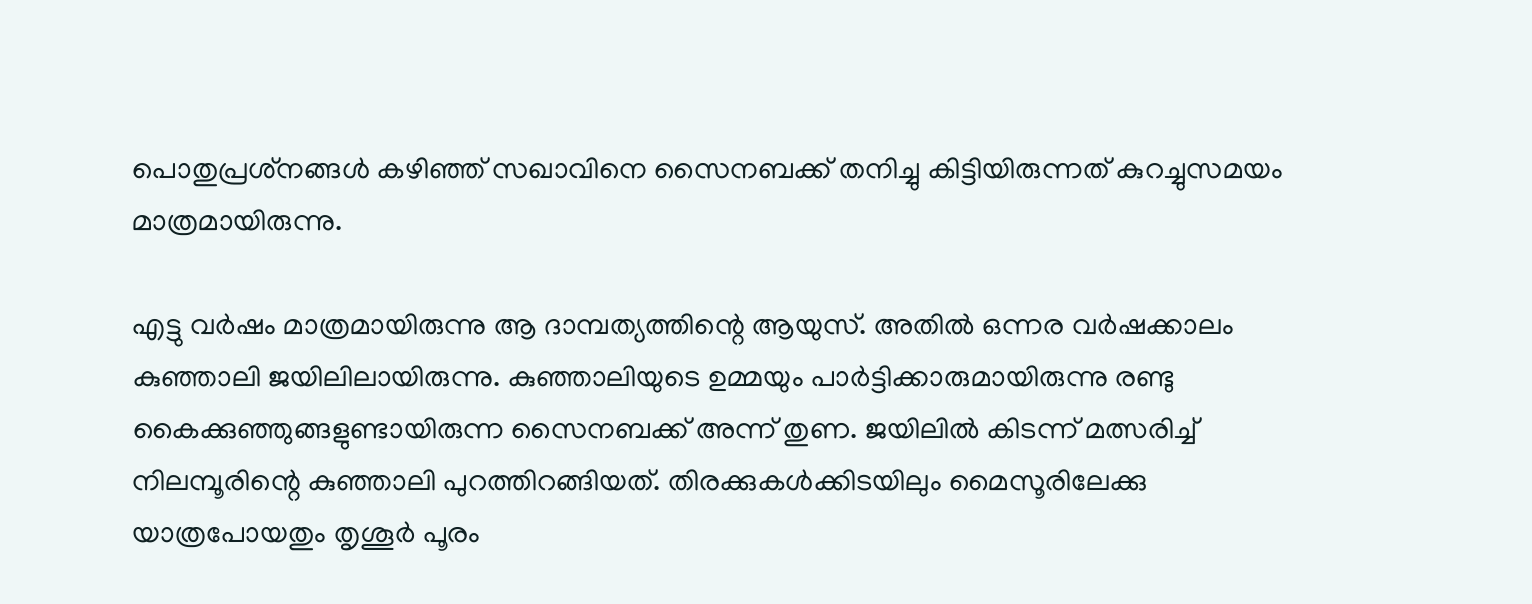പൊതുപ്രശ്‌നങ്ങള്‍ കഴിഞ്ഞ് സഖാവിനെ സൈനബക്ക് തനിച്ചു കിട്ടിയിരുന്നത് കുറച്ചുസമയം മാത്രമായിരുന്നു.

എട്ടു വര്‍ഷം മാത്രമായിരുന്നു ആ ദാമ്പത്യത്തിന്റെ ആയുസ്. അതില്‍ ഒന്നര വര്‍ഷക്കാലം കുഞ്ഞാലി ജയിലിലായിരുന്നു. കുഞ്ഞാലിയുടെ ഉമ്മയും പാര്‍ട്ടിക്കാരുമായിരുന്നു രണ്ടു കൈക്കുഞ്ഞുങ്ങളുണ്ടായിരുന്ന സൈനബക്ക് അന്ന് തുണ. ജയിലില്‍ കിടന്ന് മത്സരിച്ച് നിലമ്പൂരിന്റെ കുഞ്ഞാലി പുറത്തിറങ്ങിയത്. തിരക്കുകള്‍ക്കിടയിലും മൈസൂരിലേക്കു യാത്രപോയതും തൃശൂര്‍ പൂരം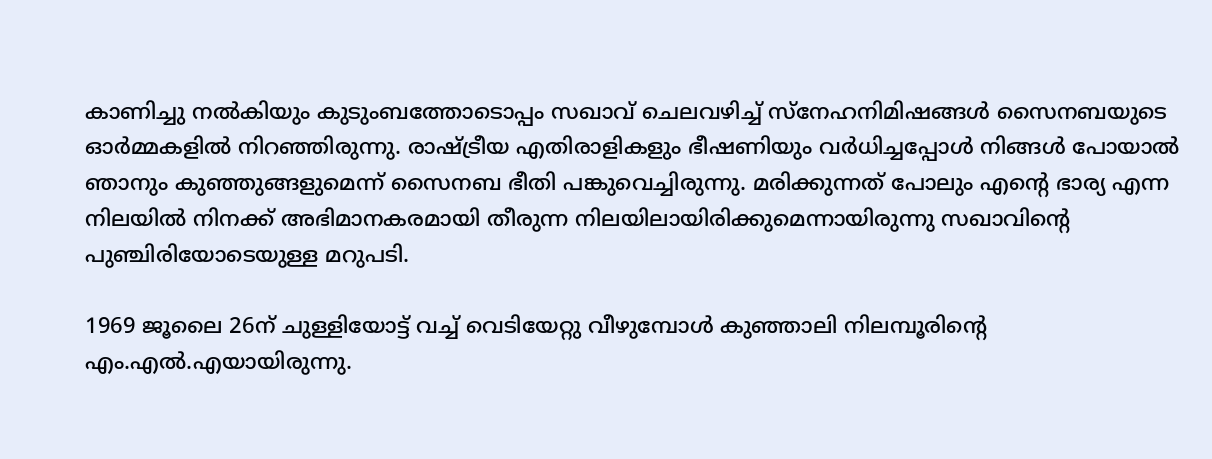കാണിച്ചു നല്‍കിയും കുടുംബത്തോടൊപ്പം സഖാവ് ചെലവഴിച്ച് സ്‌നേഹനിമിഷങ്ങള്‍ സൈനബയുടെ ഓര്‍മ്മകളില്‍ നിറഞ്ഞിരുന്നു. രാഷ്ട്രീയ എതിരാളികളും ഭീഷണിയും വര്‍ധിച്ചപ്പോള്‍ നിങ്ങള്‍ പോയാല്‍ ഞാനും കുഞ്ഞുങ്ങളുമെന്ന് സൈനബ ഭീതി പങ്കുവെച്ചിരുന്നു. മരിക്കുന്നത് പോലും എന്റെ ഭാര്യ എന്ന നിലയില്‍ നിനക്ക് അഭിമാനകരമായി തീരുന്ന നിലയിലായിരിക്കുമെന്നായിരുന്നു സഖാവിന്റെ പുഞ്ചിരിയോടെയുള്ള മറുപടി.

1969 ജൂലൈ 26ന് ചുള്ളിയോട്ട് വച്ച് വെടിയേറ്റു വീഴുമ്പോള്‍ കുഞ്ഞാലി നിലമ്പൂരിന്റെ എം.എല്‍.എയായിരുന്നു.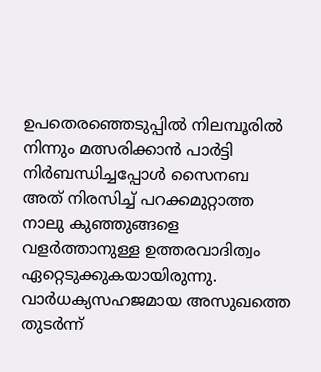ഉപതെരഞ്ഞെടുപ്പില്‍ നിലമ്പൂരില്‍ നിന്നും മത്സരിക്കാന്‍ പാര്‍ട്ടി നിര്‍ബന്ധിച്ചപ്പോള്‍ സൈനബ അത് നിരസിച്ച് പറക്കമുറ്റാത്ത നാലു കുഞ്ഞുങ്ങളെ വളര്‍ത്താനുള്ള ഉത്തരവാദിത്വം ഏറ്റെടുക്കുകയായിരുന്നു. വാര്‍ധക്യസഹജമായ അസുഖത്തെ തുടര്‍ന്ന്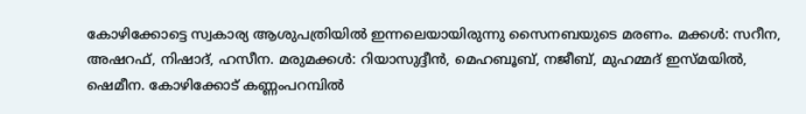കോഴിക്കോട്ടെ സ്വകാര്യ ആശുപത്രിയില്‍ ഇന്നലെയായിരുന്നു സൈനബയുടെ മരണം. മക്കള്‍: സറീന, അഷറഫ്, നിഷാദ്, ഹസീന. മരുമക്കള്‍: റിയാസുദ്ദീന്‍, മെഹബൂബ്, നജീബ്, മുഹമ്മദ് ഇസ്മയില്‍, ഷെമീന. കോഴിക്കോട് കണ്ണംപറമ്പില്‍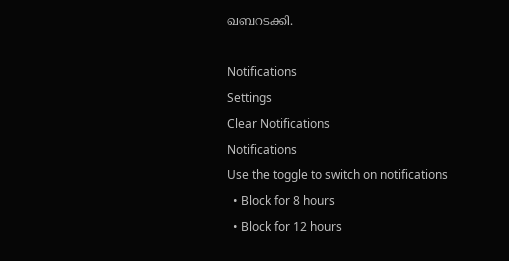ഖബറടക്കി.

Notifications
Settings
Clear Notifications
Notifications
Use the toggle to switch on notifications
  • Block for 8 hours
  • Block for 12 hours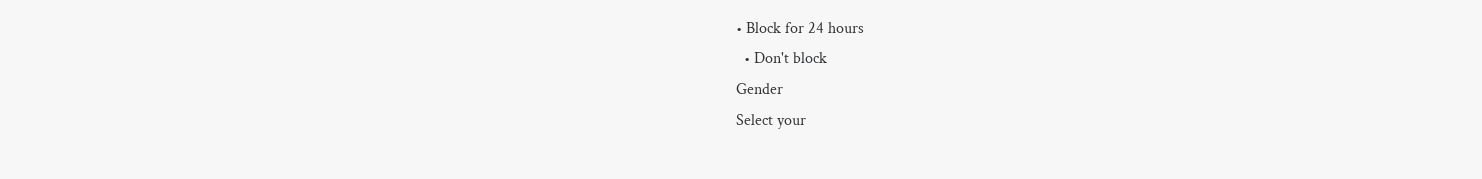• Block for 24 hours
  • Don't block
Gender
Select your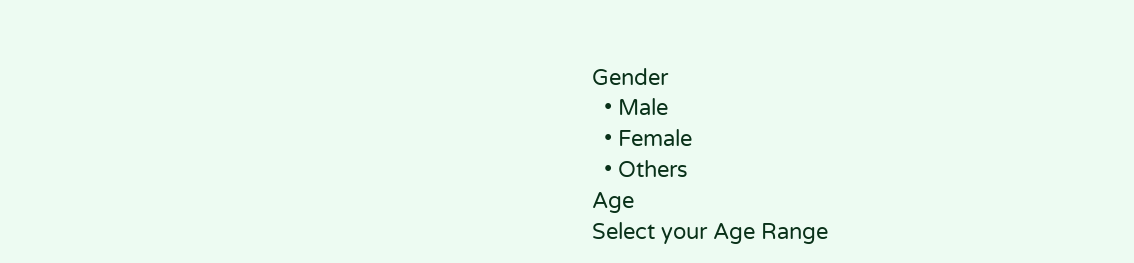Gender
  • Male
  • Female
  • Others
Age
Select your Age Range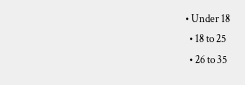• Under 18
  • 18 to 25
  • 26 to 35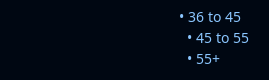• 36 to 45
  • 45 to 55
  • 55+